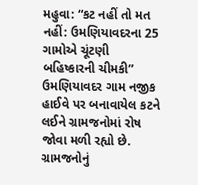મહુવા: “કટ નહીં તો મત નહીં: ઉમણિયાવદરના 25 ગામોએ ચૂંટણી બહિષ્કારની ચીમકી”
ઉમણિયાવદર ગામ નજીક હાઈવે પર બનાવાયેલ કટને લઈને ગ્રામજનોમાં રોષ જોવા મળી રહ્યો છે. ગ્રામજનોનું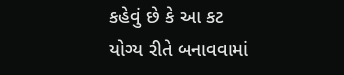કહેવું છે કે આ કટ યોગ્ય રીતે બનાવવામાં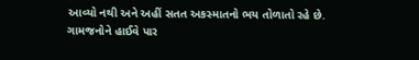આવ્યો નથી અને અહીં સતત અકસ્માતનો ભય તોળાતો રહે છે. ગામજનોને હાઈવે પાર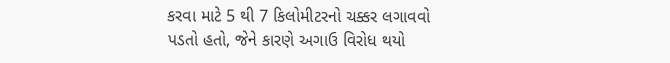કરવા માટે 5 થી 7 કિલોમીટરનો ચક્કર લગાવવો પડતો હતો, જેને કારણે અગાઉ વિરોધ થયો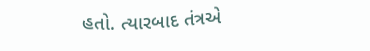હતો. ત્યારબાદ તંત્રએ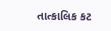તાત્કાલિક કટ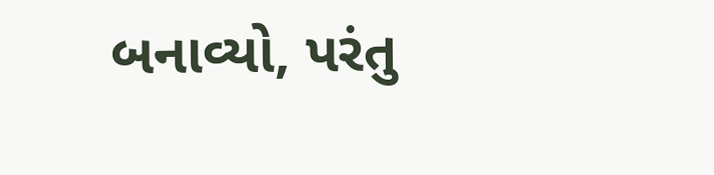બનાવ્યો, પરંતુ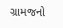ગ્રામજનો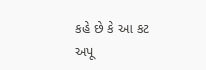કહે છે કે આ કટ અપૂ